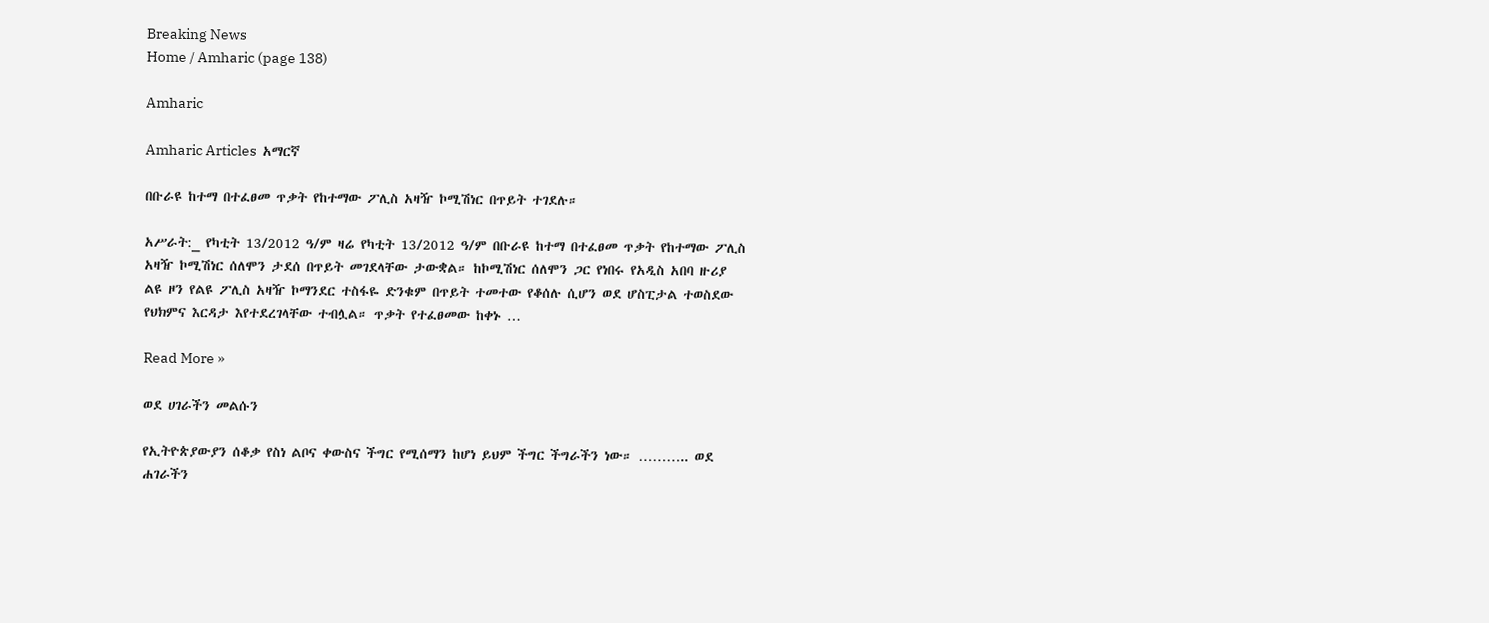Breaking News
Home / Amharic (page 138)

Amharic

Amharic Articles  አማርኛ

በቡራዩ ከተማ በተፈፀመ ጥቃት የከተማው ፖሊስ አዛዥ ኮሚሽነር በጥይት ተገደሉ።

አሥራት:_ የካቲት 13/2012 ዓ/ም ዛሬ የካቲት 13/2012 ዓ/ም በቡራዩ ከተማ በተፈፀመ ጥቃት የከተማው ፖሊስ አዛዥ ኮሚሽነር ሰለሞን ታደሰ በጥይት መገደላቸው ታውቋል። ከኮሚሽነር ሰለሞን ጋር የነበሩ የአዲስ አበባ ዙሪያ ልዩ ዞን የልዩ ፖሊስ አዛዥ ኮማንደር ተስፋዬ ድንቁም በጥይት ተመተው የቆሰሉ ሲሆን ወደ ሆስፒታል ተወስደው የህክምና እርዳታ እየተደረገላቸው ተብሏል። ጥቃት የተፈፀመው ከቀኑ …

Read More »

ወደ ሀገራችን መልሱን

የኢትዮጵያውያን ሰቆቃ የስነ ልቦና ቀውስና ችግር የሚሰማን ከሆነ ይህም ችግር ችግራችን ነው። ……….. ወደ ሐገራችን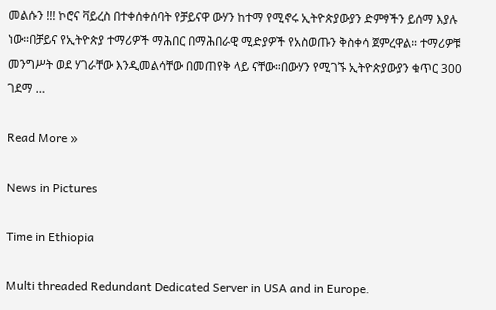መልሱን !!! ኮሮና ቫይረስ በተቀሰቀሰባት የቻይናዋ ውሃን ከተማ የሚኖሩ ኢትዮጵያውያን ድምፃችን ይሰማ እያሉ ነው።በቻይና የኢትዮጵያ ተማሪዎች ማሕበር በማሕበራዊ ሚድያዎች የአስወጡን ቅስቀሳ ጀምረዋል። ተማሪዎቹ መንግሥት ወደ ሃገራቸው እንዲመልሳቸው በመጠየቅ ላይ ናቸው።በውሃን የሚገኙ ኢትዮጵያውያን ቁጥር 300 ገደማ …

Read More »

News in Pictures

Time in Ethiopia

Multi threaded Redundant Dedicated Server in USA and in Europe.